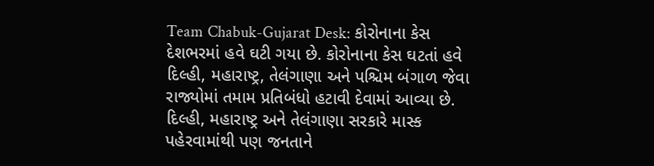Team Chabuk-Gujarat Desk: કોરોનાના કેસ દેશભરમાં હવે ઘટી ગયા છે. કોરોનાના કેસ ઘટતાં હવે દિલ્હી, મહારાષ્ટ્ર, તેલંગાણા અને પશ્ચિમ બંગાળ જેવા રાજ્યોમાં તમામ પ્રતિબંધો હટાવી દેવામાં આવ્યા છે. દિલ્હી, મહારાષ્ટ્ર અને તેલંગાણા સરકારે માસ્ક પહેરવામાંથી પણ જનતાને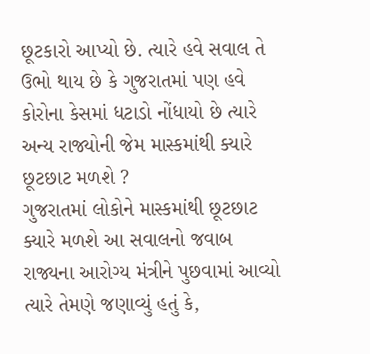છૂટકારો આપ્યો છે. ત્યારે હવે સવાલ તે ઉભો થાય છે કે ગુજરાતમાં પણ હવે કોરોના કેસમાં ધટાડો નોંધાયો છે ત્યારે અન્ય રાજ્યોની જેમ માસ્કમાંથી ક્યારે છૂટછાટ મળશે ?
ગુજરાતમાં લોકોને માસ્કમાંથી છૂટછાટ ક્યારે મળશે આ સવાલનો જવાબ રાજ્યના આરોગ્ય મંત્રીને પુછવામાં આવ્યો ત્યારે તેમણે જણાવ્યું હતું કે,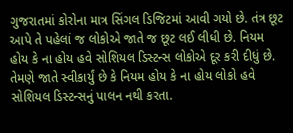ગુજરાતમાં કોરોના માત્ર સિંગલ ડિજિટમાં આવી ગયો છે. તંત્ર છૂટ આપે તે પહેલાં જ લોકોએ જાતે જ છૂટ લઈ લીધી છે. નિયમ હોય કે ના હોય હવે સોશિયલ ડિસ્ટન્સ લોકોએ દૂર કરી દીધું છે. તેમણે જાતે સ્વીકાર્યું છે કે નિયમ હોય કે ના હોય લોકો હવે સોશિયલ ડિસ્ટન્સનું પાલન નથી કરતા.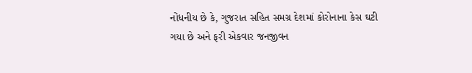નોંધનીય છે કે, ગુજરાત સહિત સમગ્ર દેશમાં કોરોનાના કેસ ઘટી ગયા છે અને ફરી એકવાર જનજીવન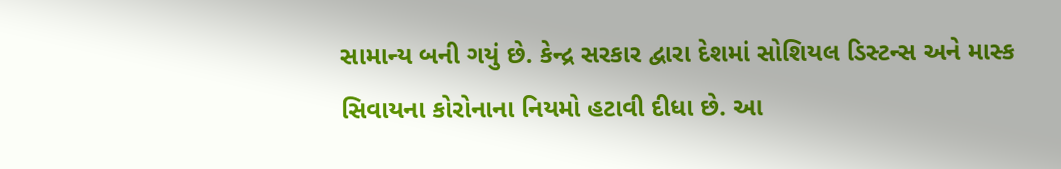સામાન્ય બની ગયું છે. કેન્દ્ર સરકાર દ્વારા દેશમાં સોશિયલ ડિસ્ટન્સ અને માસ્ક સિવાયના કોરોનાના નિયમો હટાવી દીધા છે. આ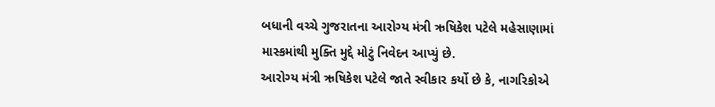બધાની વચ્ચે ગુજરાતના આરોગ્ય મંત્રી ઋષિકેશ પટેલે મહેસાણામાં માસ્કમાંથી મુક્તિ મુદ્દે મોટું નિવેદન આપ્યું છે.
આરોગ્ય મંત્રી ઋષિકેશ પટેલે જાતે સ્વીકાર કર્યો છે કે, નાગરિકોએ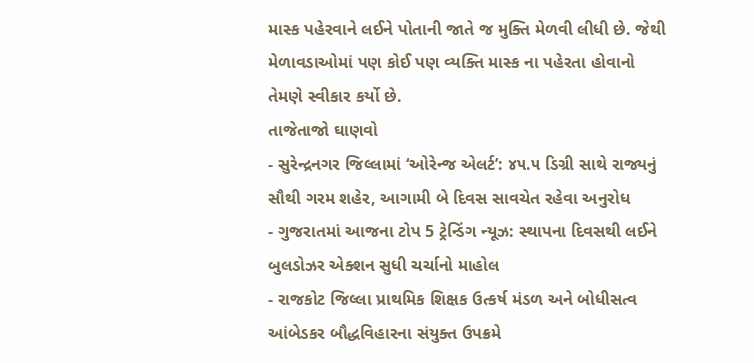માસ્ક પહેરવાને લઈને પોતાની જાતે જ મુક્તિ મેળવી લીધી છે. જેથી મેળાવડાઓમાં પણ કોઈ પણ વ્યક્તિ માસ્ક ના પહેરતા હોવાનો તેમણે સ્વીકાર કર્યો છે.
તાજેતાજો ઘાણવો
- સુરેન્દ્રનગર જિલ્લામાં ‘ઓરેન્જ એલર્ટ’: ૪૫.૫ ડિગ્રી સાથે રાજ્યનું સૌથી ગરમ શહેર, આગામી બે દિવસ સાવચેત રહેવા અનુરોધ
- ગુજરાતમાં આજના ટોપ 5 ટ્રેન્ડિંગ ન્યૂઝ: સ્થાપના દિવસથી લઈને બુલડોઝર એક્શન સુધી ચર્ચાનો માહોલ
- રાજકોટ જિલ્લા પ્રાથમિક શિક્ષક ઉત્કર્ષ મંડળ અને બોધીસત્વ આંબેડકર બૌદ્ધવિહારના સંયુક્ત ઉપક્રમે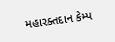મહારક્તદાન કેમ્પ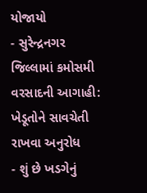યોજાયો
- સુરેન્દ્રનગર જિલ્લામાં કમોસમી વરસાદની આગાહી: ખેડૂતોને સાવચેતી રાખવા અનુરોધ
- શું છે ખડગેનું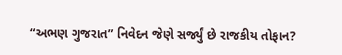“અભણ ગુજરાત” નિવેદન જેણે સર્જ્યું છે રાજકીય તોફાન?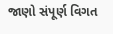જાણો સંપૂર્ણ વિગત